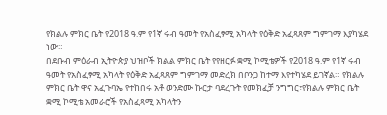የክልሉ ምክር ቤት የ2018 ዓ.ም የ1ኛ ሩብ ዓመት የአስፈፃሚ አካላት የዕቅድ አፈጻጸም ግምገማ እያካሄደ ነው።
በደቡብ ምዕራብ ኢትዮጵያ ህዝቦች ክልል ምክር ቤት የየዘርፉ ቋሚ ኮሚቴዎች የ2018 ዓ.ም የ1ኛ ሩብ ዓመት የአስፈፃሚ አካላት የዕቅድ አፈጻጸም ግምገማ መድረክ በቦንጋ ከተማ እየተካሄደ ይገኛል። የክልሉ ምክር ቤት ዋና አፈጉባኤ የተከበሩ አቶ ወንድሙ ኩርታ ባደረጉት የመክፈቻ ንግግር፣የክልሉ ምክር ቤት ቋሚ ኮሚቴ አመራሮች የአስፈጻሚ አካላትን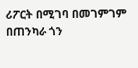ሪፖርት በሚገባ በመገምገም በጠንካራ ጎን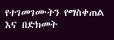የተገመገሙትን የማስቀጠል እና በድክመት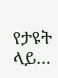የታዩት ላይ…